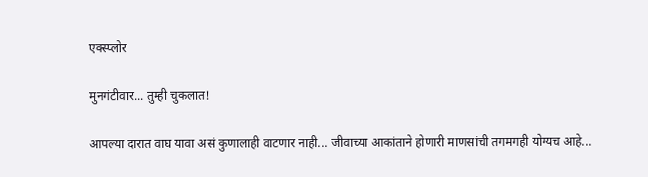एक्स्प्लोर

मुनगंटीवार... तुम्ही चुकलात!

आपल्या दारात वाघ यावा असं कुणालाही वाटणार नाही... जीवाच्या आकांताने होणारी माणसांची तगमगही योग्यच आहे...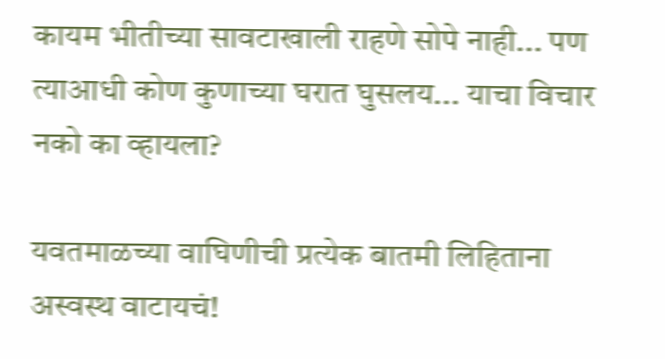कायम भीतीच्या सावटाखाली राहणे सोपे नाही... पण त्याआधी कोण कुणाच्या घरात घुसलय... याचा विचार नको का व्हायला?

यवतमाळच्या वाघिणीची प्रत्येक बातमी लिहिताना अस्वस्थ वाटायचं!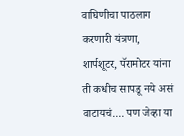वाघिणीचा पाठलाग करणारी यंत्रणा, शार्पशूटर, पॅरामोटर यांना ती कधीच सापडू नये असं वाटायचं.... पण जेव्हा या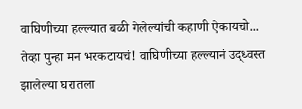वाघिणीच्या हल्ल्यात बळी गेलेल्यांची कहाणी ऐकायचो... तेव्हा पुन्हा मन भरकटायचं! वाघिणीच्या हल्ल्यानं उद्ध्वस्त झालेल्या घरातला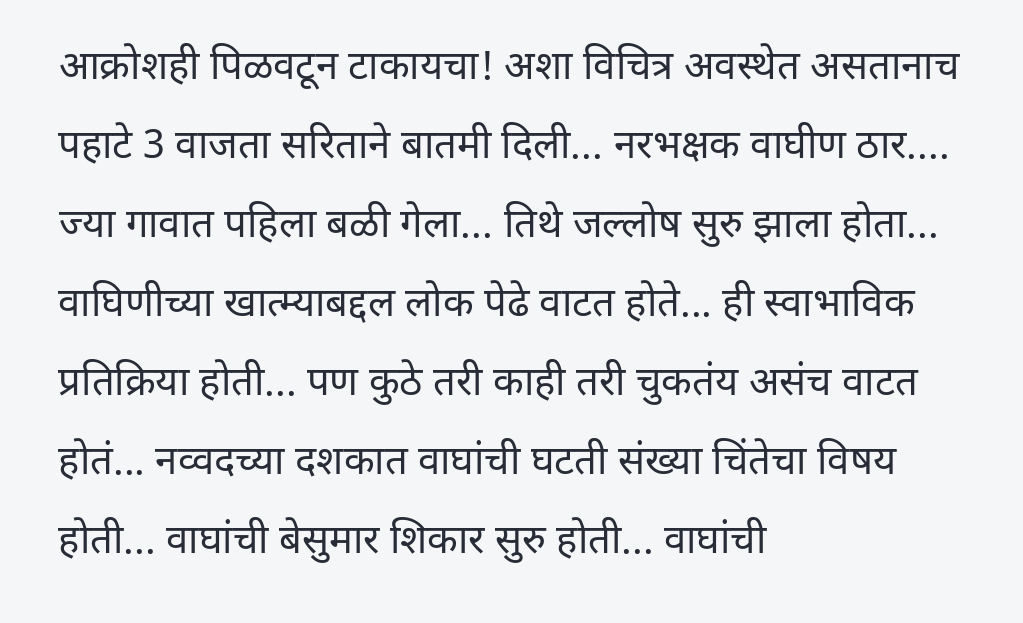आक्रोशही पिळवटून टाकायचा! अशा विचित्र अवस्थेत असतानाच पहाटे 3 वाजता सरिताने बातमी दिली... नरभक्षक वाघीण ठार.... ज्या गावात पहिला बळी गेला... तिथे जल्लोष सुरु झाला होता... वाघिणीच्या खात्म्याबद्दल लोक पेढे वाटत होते... ही स्वाभाविक प्रतिक्रिया होती... पण कुठे तरी काही तरी चुकतंय असंच वाटत होतं... नव्वदच्या दशकात वाघांची घटती संख्या चिंतेचा विषय होती... वाघांची बेसुमार शिकार सुरु होती... वाघांची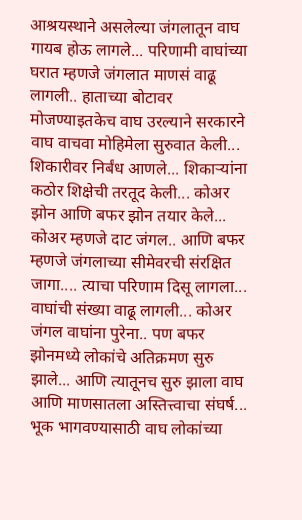आश्रयस्थाने असलेल्या जंगलातून वाघ गायब होऊ लागले... परिणामी वाघांच्या घरात म्हणजे जंगलात माणसं वाढू लागली.. हाताच्या बोटावर मोजण्याइतकेच वाघ उरल्याने सरकारने वाघ वाचवा मोहिमेला सुरुवात केली... शिकारीवर निर्बंध आणले... शिकाऱ्यांना कठोर शिक्षेची तरतूद केली... कोअर झोन आणि बफर झोन तयार केले... कोअर म्हणजे दाट जंगल.. आणि बफर म्हणजे जंगलाच्या सीमेवरची संरक्षित जागा.... त्याचा परिणाम दिसू लागला... वाघांची संख्या वाढू लागली... कोअर जंगल वाघांना पुरेना.. पण बफर झोनमध्ये लोकांचे अतिक्रमण सुरु झाले... आणि त्यातूनच सुरु झाला वाघ आणि माणसातला अस्तित्त्वाचा संघर्ष... भूक भागवण्यासाठी वाघ लोकांच्या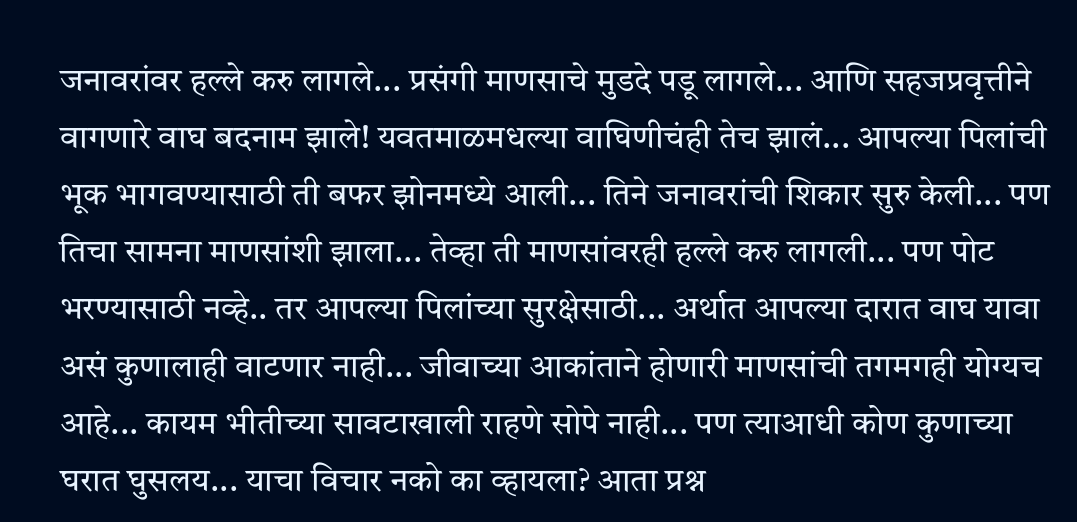जनावरांवर हल्ले करु लागले... प्रसंगी माणसाचे मुडदे पडू लागले... आणि सहजप्रवृत्तीने वागणारे वाघ बदनाम झाले! यवतमाळमधल्या वाघिणीचंही तेच झालं... आपल्या पिलांची भूक भागवण्यासाठी ती बफर झोनमध्ये आली... तिने जनावरांची शिकार सुरु केली... पण तिचा सामना माणसांशी झाला... तेव्हा ती माणसांवरही हल्ले करु लागली... पण पोट भरण्यासाठी नव्हे.. तर आपल्या पिलांच्या सुरक्षेसाठी... अर्थात आपल्या दारात वाघ यावा असं कुणालाही वाटणार नाही... जीवाच्या आकांताने होणारी माणसांची तगमगही योग्यच आहे... कायम भीतीच्या सावटाखाली राहणे सोपे नाही... पण त्याआधी कोण कुणाच्या घरात घुसलय... याचा विचार नको का व्हायला? आता प्रश्न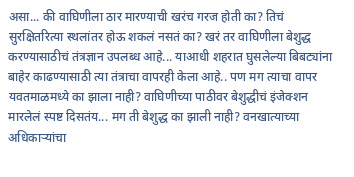असा... की वाघिणीला ठार मारण्याची खरंच गरज होती का? तिचं सुरक्षितरित्या स्थलांतर होऊ शकलं नसतं का? खरं तर वाघिणीला बेशुद्ध करण्यासाठीचं तंत्रज्ञान उपलब्ध आहे... याआधी शहरात घुसलेल्या बिबट्यांना बाहेर काढण्यासाठी त्या तंत्राचा वापरही केला आहे.. पण मग त्याचा वापर यवतमाळमध्ये का झाला नाही? वाघिणीच्या पाठीवर बेशुद्धीचं इंजेक्शन मारलेलं स्पष्ट दिसतंय... मग ती बेशुद्ध का झाली नाही? वनखात्याच्या अधिकाऱ्यांचा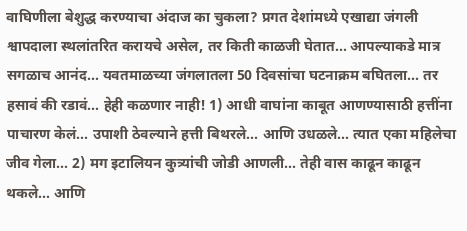वाघिणीला बेशुद्ध करण्याचा अंदाज का चुकला? प्रगत देशांमध्ये एखाद्या जंगली श्वापदाला स्थलांतरित करायचे असेल, तर किती काळजी घेतात... आपल्याकडे मात्र सगळाच आनंद... यवतमाळच्या जंगलातला 50 दिवसांचा घटनाक्रम बघितला... तर हसावं की रडावं... हेही कळणार नाही! 1) आधी वाघांना काबूत आणण्यासाठी हत्तींना पाचारण केलं... उपाशी ठेवल्याने हत्ती बिथरले... आणि उधळले... त्यात एका महिलेचा जीव गेला... 2) मग इटालियन कुत्र्यांची जोडी आणली... तेही वास काढून काढून थकले... आणि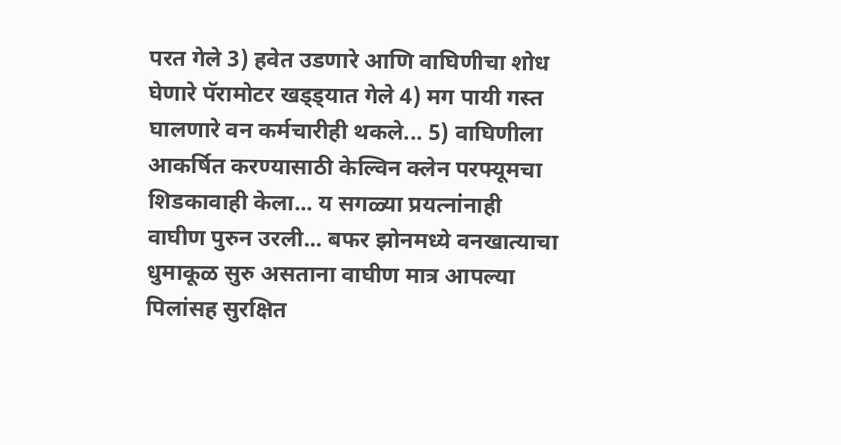परत गेले 3) हवेत उडणारे आणि वाघिणीचा शोध घेणारे पॅरामोटर खड्ड्यात गेले 4) मग पायी गस्त घालणारे वन कर्मचारीही थकले... 5) वाघिणीला आकर्षित करण्यासाठी केल्विन क्लेन परफ्यूमचा शिडकावाही केला... य सगळ्या प्रयत्नांनाही वाघीण पुरुन उरली... बफर झोनमध्ये वनखात्याचा धुमाकूळ सुरु असताना वाघीण मात्र आपल्या पिलांसह सुरक्षित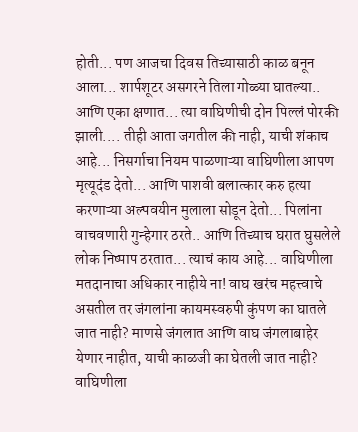होती... पण आजचा दिवस तिच्यासाठी काळ बनून आला... शार्पशूटर असगरने तिला गोळ्या घातल्या.. आणि एका क्षणात... त्या वाघिणीची दोन पिल्लं पोरकी झाली.... तीही आता जगतील की नाही, याची शंकाच आहे... निसर्गाचा नियम पाळणाऱ्या वाघिणीला आपण मृत्यूदंड देतो... आणि पाशवी बलात्कार करु हत्या करणाऱ्या अल्पवयीन मुलाला सोडून देतो... पिलांना वाचवणारी गुन्हेगार ठरते.. आणि तिच्याच घरात घुसलेले लोक निष्पाप ठरतात... त्याचं काय आहे... वाघिणीला मतदानाचा अधिकार नाहीये ना! वाघ खरंच महत्त्वाचे असतील तर जंगलांना कायमस्वरुपी कुंपण का घातले जात नाही? माणसे जंगलात आणि वाघ जंगलाबाहेर येणार नाहीत, याची काळजी का घेतली जात नाही? वाघिणीला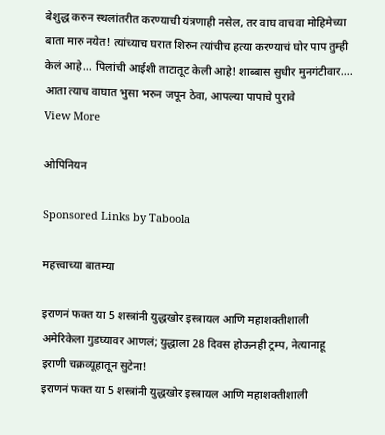बेशुद्ध करुन स्थलांतरीत करण्याची यंत्रणाही नसेल, तर वाघ वाचवा मोहिमेच्या बाता मारु नयेत! त्यांच्याच घरात शिरुन त्यांचीच हत्या करण्याचं घोर पाप तुम्ही केलं आहे... पिलांची आईशी ताटातूट केली आहे! शाब्बास सुधीर मुनगंटीवार.... आता त्याच वाघात भुसा भरुन जपून ठेवा, आपल्या पापाचे पुरावे
View More

ओपिनियन

Sponsored Links by Taboola

महत्त्वाच्या बातम्या

इराणनं फक्त या 5 शस्त्रांनी युद्धखोर इस्त्रायल आणि महाशक्तीशाली अमेरिकेला गुडघ्यावर आणलं; युद्धाला 28 दिवस होऊनही ट्रम्प, नेत्यानाहू इराणी चक्रव्यूहातून सुटेना!
इराणनं फक्त या 5 शस्त्रांनी युद्धखोर इस्त्रायल आणि महाशक्तीशाली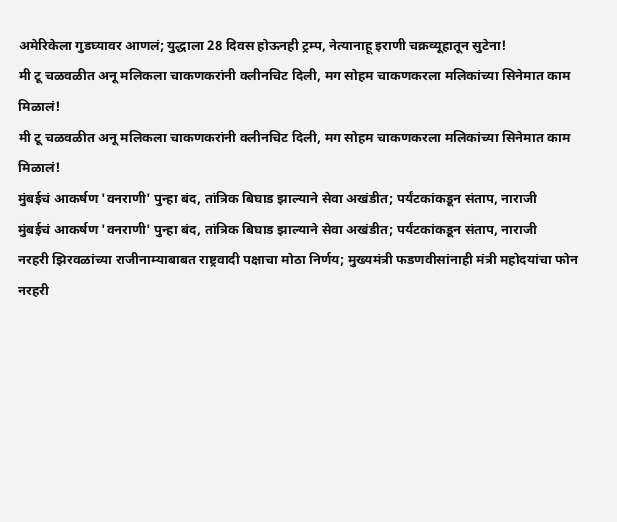अमेरिकेला गुडघ्यावर आणलं; युद्धाला 28 दिवस होऊनही ट्रम्प, नेत्यानाहू इराणी चक्रव्यूहातून सुटेना!
मी टू चळवळीत अनू मलिकला चाकणकरांनी क्लीनचिट दिली, मग सोहम चाकणकरला मलिकांच्या सिनेमात काम मिळालं!
मी टू चळवळीत अनू मलिकला चाकणकरांनी क्लीनचिट दिली, मग सोहम चाकणकरला मलिकांच्या सिनेमात काम मिळालं!
मुंबईचं आकर्षण 'वनराणी' पुन्हा बंद, तांत्रिक बिघाड झाल्याने सेवा अखंडीत; पर्यंटकांकडून संताप, नाराजी
मुंबईचं आकर्षण 'वनराणी' पुन्हा बंद, तांत्रिक बिघाड झाल्याने सेवा अखंडीत; पर्यंटकांकडून संताप, नाराजी
नरहरी झिरवळांच्या राजीनाम्याबाबत राष्ट्रवादी पक्षाचा मोठा निर्णय; मुख्यमंत्री फडणवीसांनाही मंत्री महोदयांचा फोन
नरहरी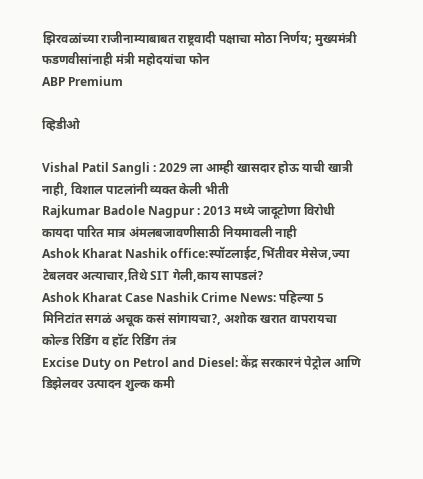झिरवळांच्या राजीनाम्याबाबत राष्ट्रवादी पक्षाचा मोठा निर्णय; मुख्यमंत्री फडणवीसांनाही मंत्री महोदयांचा फोन
ABP Premium

व्हिडीओ

Vishal Patil Sangli : 2029 ला आम्ही खासदार होऊ याची खात्री नाही, विशाल पाटलांनी व्यक्त केली भीती
Rajkumar Badole Nagpur : 2013 मध्ये जादूटोणा विरोधी कायदा पारित मात्र अंमलबजावणीसाठी नियमावली नाही
Ashok Kharat Nashik office:स्पॉटलाईट,भिंतीवर मेसेज,ज्या टेबलवर अत्याचार,तिथे SIT गेली,काय सापडलं?
Ashok Kharat Case Nashik Crime News: पहिल्या 5 मिनिटांत सगळं अचूक कसं सांगायचा?, अशोक खरात वापरायचा कोल्ड रिडिंग व हॉट रिडिंग तंत्र
Excise Duty on Petrol and Diesel: केंद्र सरकारनं पेट्रोल आणि डिझेलवर उत्पादन शुल्क कमी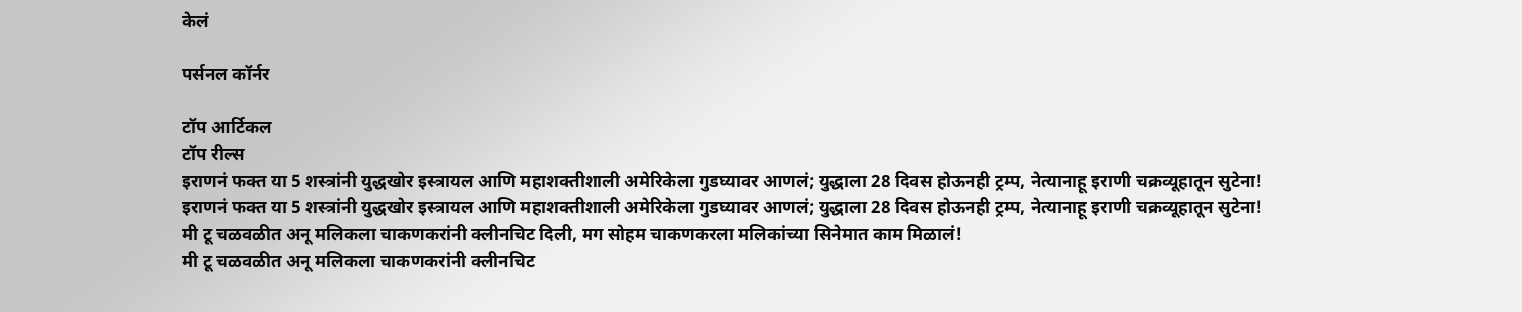केलं

पर्सनल कॉर्नर

टॉप आर्टिकल
टॉप रील्स
इराणनं फक्त या 5 शस्त्रांनी युद्धखोर इस्त्रायल आणि महाशक्तीशाली अमेरिकेला गुडघ्यावर आणलं; युद्धाला 28 दिवस होऊनही ट्रम्प, नेत्यानाहू इराणी चक्रव्यूहातून सुटेना!
इराणनं फक्त या 5 शस्त्रांनी युद्धखोर इस्त्रायल आणि महाशक्तीशाली अमेरिकेला गुडघ्यावर आणलं; युद्धाला 28 दिवस होऊनही ट्रम्प, नेत्यानाहू इराणी चक्रव्यूहातून सुटेना!
मी टू चळवळीत अनू मलिकला चाकणकरांनी क्लीनचिट दिली, मग सोहम चाकणकरला मलिकांच्या सिनेमात काम मिळालं!
मी टू चळवळीत अनू मलिकला चाकणकरांनी क्लीनचिट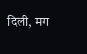दिली, मग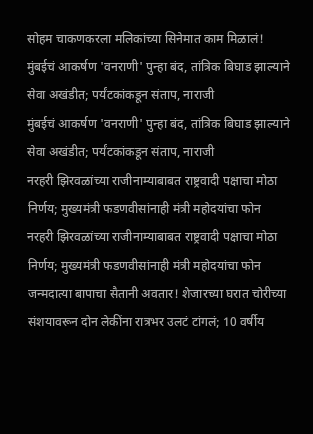सोहम चाकणकरला मलिकांच्या सिनेमात काम मिळालं!
मुंबईचं आकर्षण 'वनराणी' पुन्हा बंद, तांत्रिक बिघाड झाल्याने सेवा अखंडीत; पर्यंटकांकडून संताप, नाराजी
मुंबईचं आकर्षण 'वनराणी' पुन्हा बंद, तांत्रिक बिघाड झाल्याने सेवा अखंडीत; पर्यंटकांकडून संताप, नाराजी
नरहरी झिरवळांच्या राजीनाम्याबाबत राष्ट्रवादी पक्षाचा मोठा निर्णय; मुख्यमंत्री फडणवीसांनाही मंत्री महोदयांचा फोन
नरहरी झिरवळांच्या राजीनाम्याबाबत राष्ट्रवादी पक्षाचा मोठा निर्णय; मुख्यमंत्री फडणवीसांनाही मंत्री महोदयांचा फोन
जन्मदात्या बापाचा सैतानी अवतार! शेजारच्या घरात चोरीच्या संशयावरून दोन लेकींना रात्रभर उलटं टांगलं; 10 वर्षीय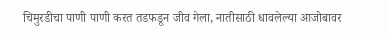चिमुरडीचा पाणी पाणी करत तडफडून जीव गेला, नातीसाठी धावलेल्या आजोबावर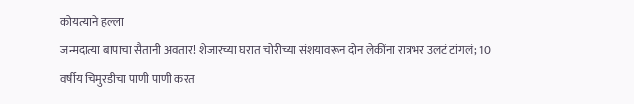कोयत्याने हल्ला
जन्मदात्या बापाचा सैतानी अवतार! शेजारच्या घरात चोरीच्या संशयावरून दोन लेकींना रात्रभर उलटं टांगलं; 10 वर्षीय चिमुरडीचा पाणी पाणी करत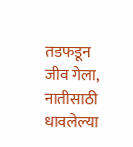तडफडून जीव गेला, नातीसाठी धावलेल्या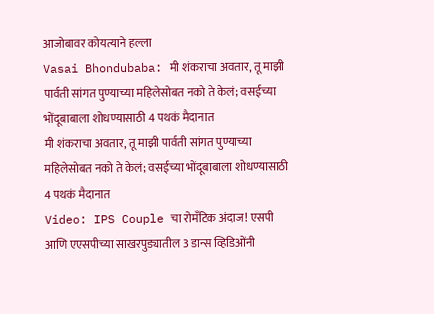आजोबावर कोयत्याने हल्ला
Vasai Bhondubaba: मी शंकराचा अवतार, तू माझी पार्वती सांगत पुण्याच्या महिलेसोबत नको ते केलं; वसईच्या भोंदूबाबाला शोधण्यासाठी 4 पथकं मैदानात
मी शंकराचा अवतार, तू माझी पार्वती सांगत पुण्याच्या महिलेसोबत नको ते केलं; वसईच्या भोंदूबाबाला शोधण्यासाठी 4 पथकं मैदानात
Video: IPS Couple चा रोमँटिक अंदाज! एसपी आणि एएसपीच्या साखरपुड्यातील 3 डान्स व्हिडिओंनी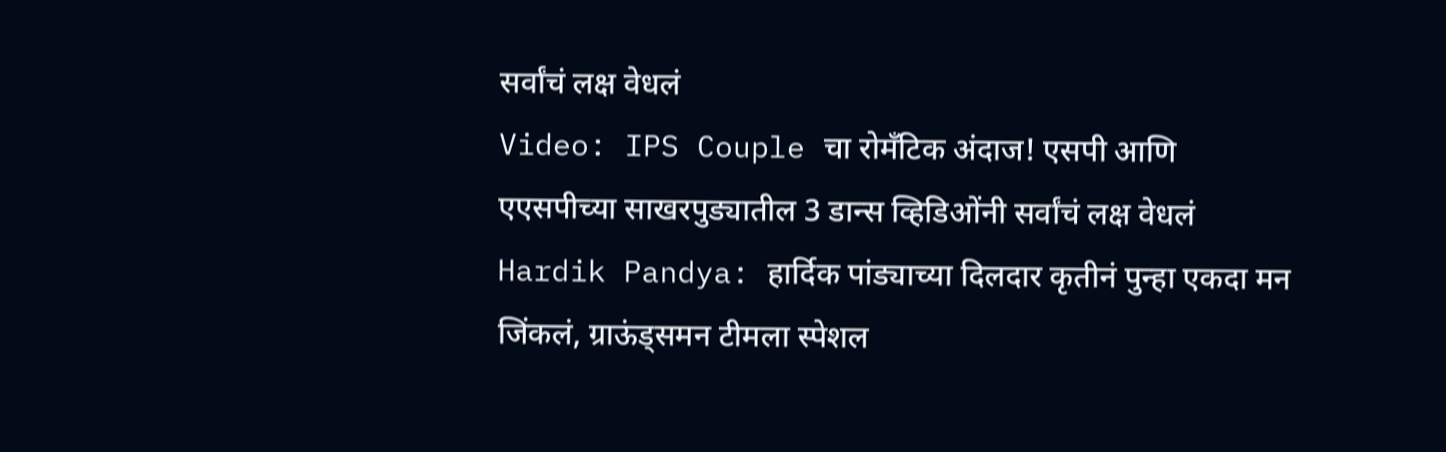सर्वांचं लक्ष वेधलं
Video: IPS Couple चा रोमँटिक अंदाज! एसपी आणि एएसपीच्या साखरपुड्यातील 3 डान्स व्हिडिओंनी सर्वांचं लक्ष वेधलं
Hardik Pandya: हार्दिक पांड्याच्या दिलदार कृतीनं पुन्हा एकदा मन जिंकलं, ग्राऊंड्समन टीमला स्पेशल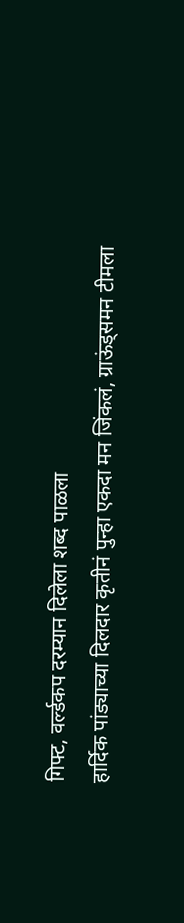गिफ्ट, वर्ल्डकप दरम्यान दिलेला शब्द पाळला
हार्दिक पांड्याच्या दिलदार कृतीनं पुन्हा एकदा मन जिंकलं, ग्राऊंड्समन टीमला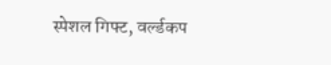स्पेशल गिफ्ट, वर्ल्डकप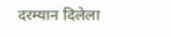दरम्यान दिलेला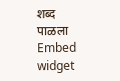शब्द पाळला
Embed widget